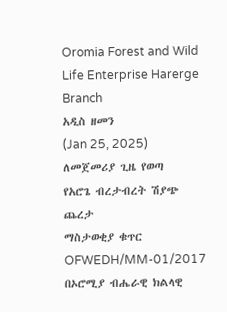Oromia Forest and Wild Life Enterprise Harerge Branch
አዲስ ዘመን
(Jan 25, 2025)
ለመጀመሪያ ጊዜ የወጣ
የአሮጌ ብረታብረት ሽያጭ ጨረታ
ማስታወቂያ ቁጥር OFWEDH/MM-01/2017
በኦሮሚያ ብሔራዊ ክልላዊ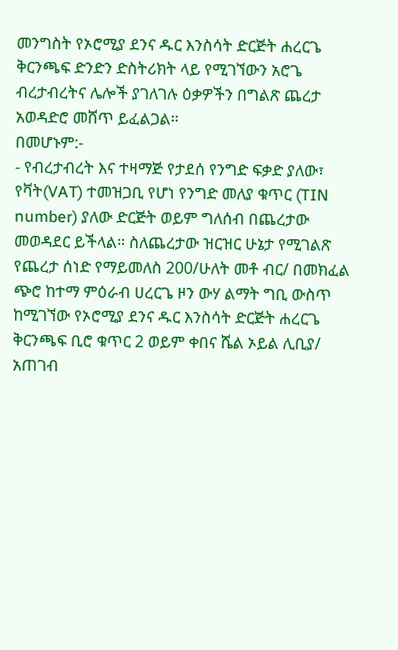መንግስት የኦሮሚያ ደንና ዱር እንስሳት ድርጅት ሐረርጌ ቅርንጫፍ ድንድን ድስትሪክት ላይ የሚገኘውን አሮጌ ብረታብረትና ሌሎች ያገለገሉ ዕቃዎችን በግልጽ ጨረታ አወዳድሮ መሸጥ ይፈልጋል።
በመሆኑም:-
- የብረታብረት እና ተዛማጅ የታደሰ የንግድ ፍቃድ ያለው፣ የቫት(VAT) ተመዝጋቢ የሆነ የንግድ መለያ ቁጥር (TIN number) ያለው ድርጅት ወይም ግለሰብ በጨረታው መወዳደር ይችላል። ስለጨረታው ዝርዝር ሁኔታ የሚገልጽ የጨረታ ሰነድ የማይመለስ 200/ሁለት መቶ ብር/ በመክፈል ጭሮ ከተማ ምዕራብ ሀረርጌ ዞን ውሃ ልማት ግቢ ውስጥ ከሚገኘው የኦሮሚያ ደንና ዱር እንስሳት ድርጅት ሐረርጌ ቅርንጫፍ ቢሮ ቁጥር 2 ወይም ቀበና ሼል ኦይል ሊቢያ/ አጠገብ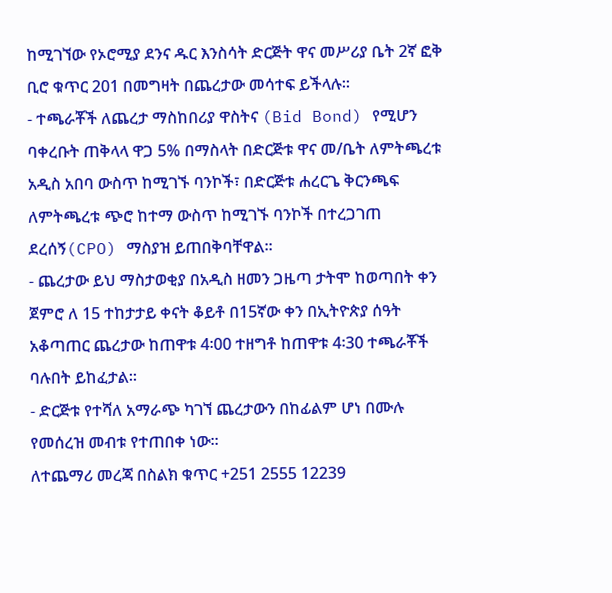ከሚገኘው የኦሮሚያ ደንና ዱር እንስሳት ድርጅት ዋና መሥሪያ ቤት 2ኛ ፎቅ ቢሮ ቁጥር 201 በመግዛት በጨረታው መሳተፍ ይችላሉ።
- ተጫራቾች ለጨረታ ማስከበሪያ ዋስትና (Bid Bond) የሚሆን ባቀረቡት ጠቅላላ ዋጋ 5% በማስላት በድርጅቱ ዋና መ/ቤት ለምትጫረቱ አዲስ አበባ ውስጥ ከሚገኙ ባንኮች፣ በድርጅቱ ሐረርጌ ቅርንጫፍ ለምትጫረቱ ጭሮ ከተማ ውስጥ ከሚገኙ ባንኮች በተረጋገጠ ደረሰኝ(CPO) ማስያዝ ይጠበቅባቸዋል።
- ጨረታው ይህ ማስታወቂያ በአዲስ ዘመን ጋዜጣ ታትሞ ከወጣበት ቀን ጀምሮ ለ 15 ተከታታይ ቀናት ቆይቶ በ15ኛው ቀን በኢትዮጵያ ሰዓት አቆጣጠር ጨረታው ከጠዋቱ 4፡00 ተዘግቶ ከጠዋቱ 4፡30 ተጫራቾች ባሉበት ይከፈታል።
- ድርጅቱ የተሻለ አማራጭ ካገኘ ጨረታውን በከፊልም ሆነ በሙሉ የመሰረዝ መብቱ የተጠበቀ ነው።
ለተጨማሪ መረጃ በስልክ ቁጥር +251 2555 12239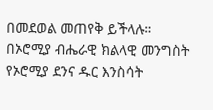በመደወል መጠየቅ ይችላሉ።
በኦሮሚያ ብሔራዊ ክልላዊ መንግስት የኦሮሚያ ደንና ዱር እንስሳት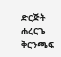ድርጅት ሐረርጌ ቅርንጫፍ